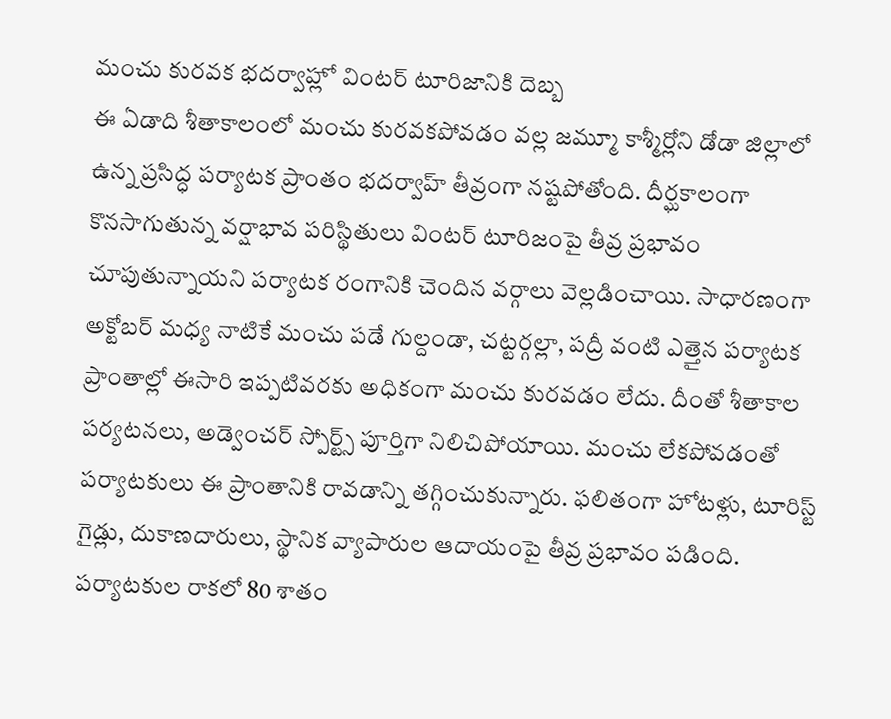మంచు కురవక భదర్వాహ్లో వింటర్ టూరిజానికి దెబ్బ
ఈ ఏడాది శీతాకాలంలో మంచు కురవకపోవడం వల్ల జమ్మూ కాశ్మీర్లోని డోడా జిల్లాలో ఉన్న ప్రసిద్ధ పర్యాటక ప్రాంతం భదర్వాహ్ తీవ్రంగా నష్టపోతోంది. దీర్ఘకాలంగా కొనసాగుతున్న వర్షాభావ పరిస్థితులు వింటర్ టూరిజంపై తీవ్ర ప్రభావం చూపుతున్నాయని పర్యాటక రంగానికి చెందిన వర్గాలు వెల్లడించాయి. సాధారణంగా అక్టోబర్ మధ్య నాటికే మంచు పడే గుల్దండా, చట్టర్గల్లా, పద్రీ వంటి ఎత్తైన పర్యాటక ప్రాంతాల్లో ఈసారి ఇప్పటివరకు అధికంగా మంచు కురవడం లేదు. దీంతో శీతాకాల పర్యటనలు, అడ్వెంచర్ స్పోర్ట్స్ పూర్తిగా నిలిచిపోయాయి. మంచు లేకపోవడంతో పర్యాటకులు ఈ ప్రాంతానికి రావడాన్ని తగ్గించుకున్నారు. ఫలితంగా హోటళ్లు, టూరిస్ట్ గైడ్లు, దుకాణదారులు, స్థానిక వ్యాపారుల ఆదాయంపై తీవ్ర ప్రభావం పడింది.
పర్యాటకుల రాకలో 80 శాతం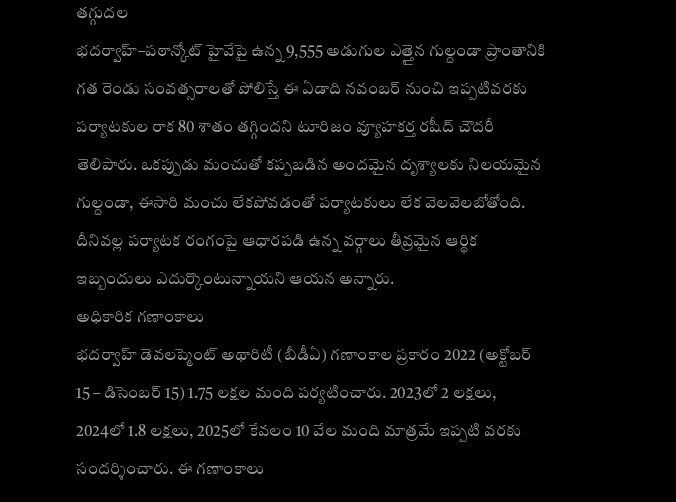తగ్గుదల
భదర్వాహ్–పఠాన్కోట్ హైవేపై ఉన్న 9,555 అడుగుల ఎత్తైన గుల్దండా ప్రాంతానికి గత రెండు సంవత్సరాలతో పోలిస్తే ఈ ఏడాది నవంబర్ నుంచి ఇప్పటివరకు పర్యాటకుల రాక 80 శాతం తగ్గిందని టూరిజం వ్యూహకర్త రషీద్ చౌదరీ తెలిపారు. ఒకప్పుడు మంచుతో కప్పబడిన అందమైన దృశ్యాలకు నిలయమైన గుల్దండా, ఈసారి మంచు లేకపోవడంతో పర్యాటకులు లేక వెలవెలబోతోంది. దీనివల్ల పర్యాటక రంగంపై ఆధారపడి ఉన్న వర్గాలు తీవ్రమైన ఆర్థిక ఇబ్బందులు ఎదుర్కొంటున్నాయని ఆయన అన్నారు.
అధికారిక గణాంకాలు
భదర్వాహ్ డెవలప్మెంట్ అథారిటీ (బీడీఏ) గణాంకాల ప్రకారం 2022 (అక్టోబర్ 15 – డిసెంబర్ 15) 1.75 లక్షల మంది పర్యటించారు. 2023లో 2 లక్షలు, 2024లో 1.8 లక్షలు, 2025లో కేవలం 10 వేల మంది మాత్రమే ఇప్పటి వరకు సందర్శించారు. ఈ గణాంకాలు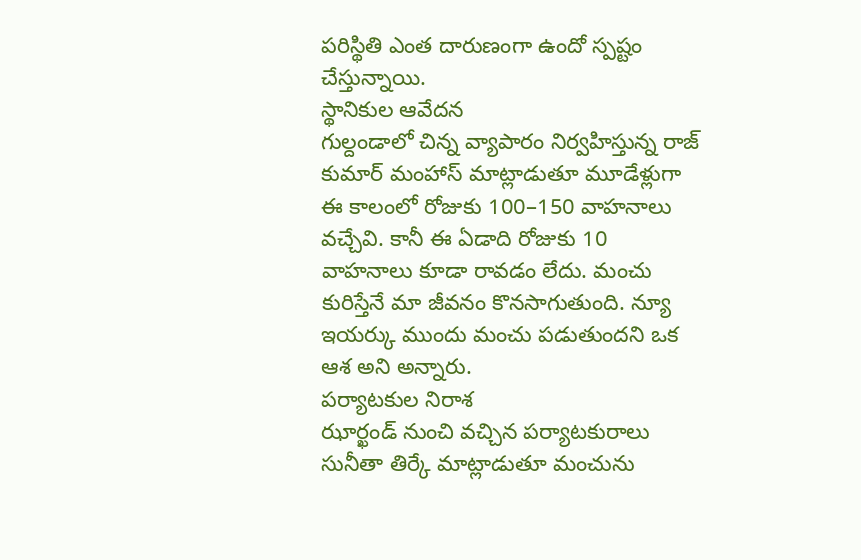పరిస్థితి ఎంత దారుణంగా ఉందో స్పష్టం చేస్తున్నాయి.
స్థానికుల ఆవేదన
గుల్దండాలో చిన్న వ్యాపారం నిర్వహిస్తున్న రాజ్ కుమార్ మంహాస్ మాట్లాడుతూ మూడేళ్లుగా ఈ కాలంలో రోజుకు 100–150 వాహనాలు వచ్చేవి. కానీ ఈ ఏడాది రోజుకు 10 వాహనాలు కూడా రావడం లేదు. మంచు కురిస్తేనే మా జీవనం కొనసాగుతుంది. న్యూ ఇయర్కు ముందు మంచు పడుతుందని ఒక ఆశ అని అన్నారు.
పర్యాటకుల నిరాశ
ఝార్ఖండ్ నుంచి వచ్చిన పర్యాటకురాలు సునీతా తిర్కే మాట్లాడుతూ మంచును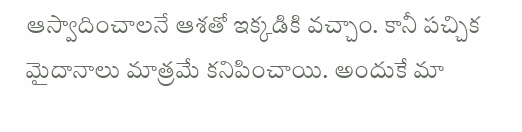ఆస్వాదించాలనే ఆశతో ఇక్కడికి వచ్చాం. కానీ పచ్చిక మైదానాలు మాత్రమే కనిపించాయి. అందుకే మా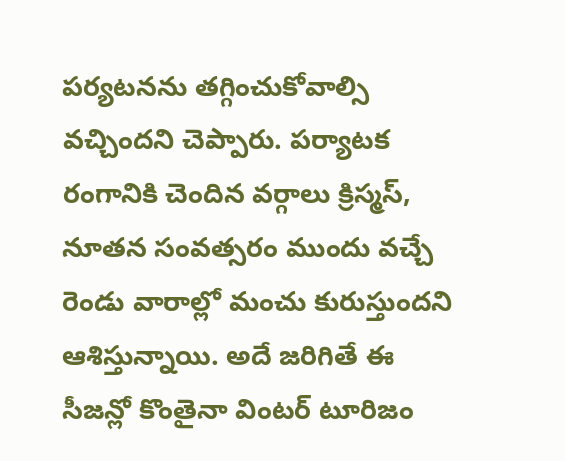పర్యటనను తగ్గించుకోవాల్సి వచ్చిందని చెప్పారు. పర్యాటక రంగానికి చెందిన వర్గాలు క్రిస్మస్, నూతన సంవత్సరం ముందు వచ్చే రెండు వారాల్లో మంచు కురుస్తుందని ఆశిస్తున్నాయి. అదే జరిగితే ఈ సీజన్లో కొంతైనా వింటర్ టూరిజం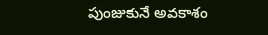పుంజుకునే అవకాశం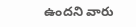ఉందని వారు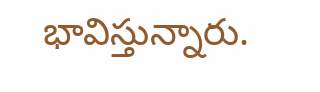భావిస్తున్నారు.